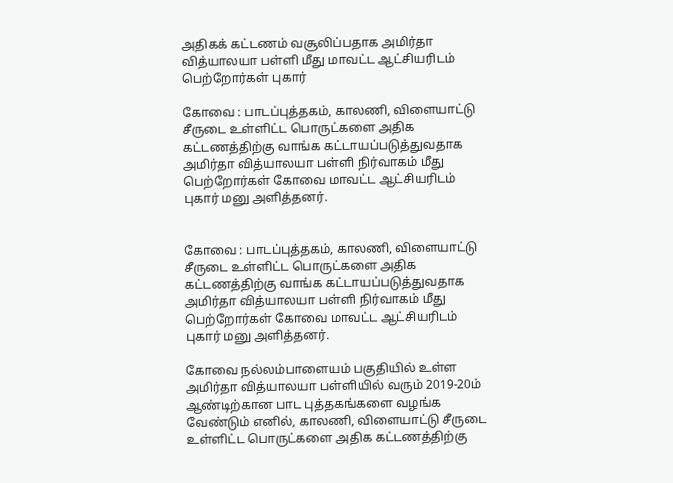அதிகக் கட்டணம் வசூலிப்பதாக அமிர்தா வித்யாலயா பள்ளி மீது மாவட்ட ஆட்சியரிடம் பெற்றோர்கள் புகார்

கோவை : பாடப்புத்தகம், காலணி, விளையாட்டு சீருடை உள்ளிட்ட பொருட்களை அதிக கட்டணத்திற்கு வாங்க கட்டாயப்படுத்துவதாக அமிர்தா வித்யாலயா பள்ளி நிர்வாகம் மீது பெற்றோர்கள் கோவை மாவட்ட ஆட்சியரிடம் புகார் மனு அளித்தனர்.


கோவை : பாடப்புத்தகம், காலணி, விளையாட்டு சீருடை உள்ளிட்ட பொருட்களை அதிக கட்டணத்திற்கு வாங்க கட்டாயப்படுத்துவதாக அமிர்தா வித்யாலயா பள்ளி நிர்வாகம் மீது பெற்றோர்கள் கோவை மாவட்ட ஆட்சியரிடம் புகார் மனு அளித்தனர்.

கோவை நல்லம்பாளையம் பகுதியில் உள்ள அமிர்தா வித்யாலயா பள்ளியில் வரும் 2019-20ம் ஆண்டிற்கான பாட புத்தகங்களை வழங்க வேண்டும் எனில், காலணி, விளையாட்டு சீருடை உள்ளிட்ட பொருட்களை அதிக கட்டணத்திற்கு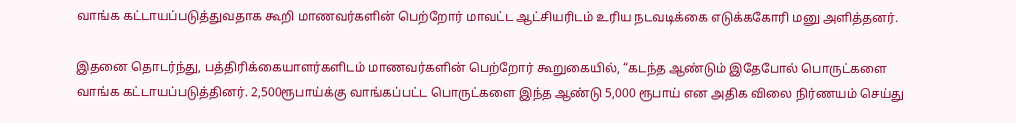வாங்க கட்டாயப்படுத்துவதாக கூறி மாணவர்களின் பெற்றோர் மாவட்ட ஆட்சியரிடம் உரிய நடவடிக்கை எடுக்ககோரி மனு அளித்தனர்.

இதனை தொடர்ந்து, பத்திரிக்கையாளர்களிடம் மாணவர்களின் பெற்றோர் கூறுகையில், “கடந்த ஆண்டும் இதேபோல் பொருட்களை வாங்க கட்டாயப்படுத்தினர். 2,500ரூபாய்க்கு வாங்கப்பட்ட பொருட்களை இந்த ஆண்டு 5,000 ரூபாய் என அதிக விலை நிர்ணயம் செய்து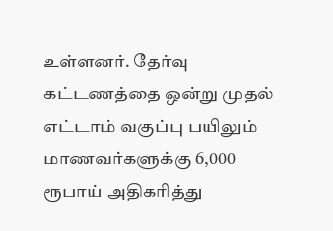உள்ளனர். தேர்வு கட்டணத்தை ஒன்று முதல் எட்டாம் வகுப்பு பயிலும் மாணவர்களுக்கு 6,000 ரூபாய் அதிகரித்து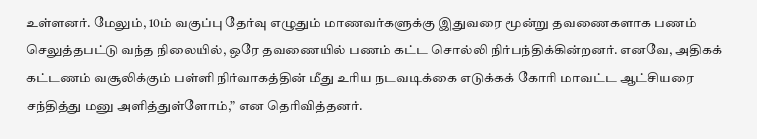உள்ளனர். மேலும், 10ம் வகுப்பு தேர்வு எழுதும் மாணவர்களுக்கு இதுவரை மூன்று தவணைகளாக பணம் செலுத்தபட்டு வந்த நிலையில், ஒரே தவணையில் பணம் கட்ட சொல்லி நிர்பந்திக்கின்றனர். எனவே, அதிகக் கட்டணம் வசூலிக்கும் பள்ளி நிர்வாகத்தின் மீது உரிய நடவடிக்கை எடுக்கக் கோரி மாவட்ட ஆட்சியரை சந்தித்து மனு அளித்துள்ளோம்,” என தெரிவித்தனர்.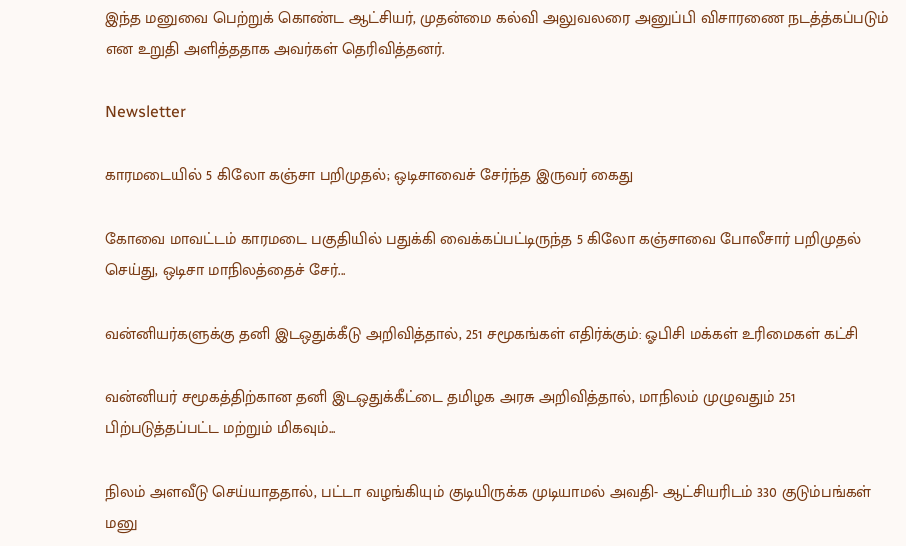இந்த மனுவை பெற்றுக் கொண்ட ஆட்சியர், முதன்மை கல்வி அலுவலரை அனுப்பி விசாரணை நடத்த்கப்படும் என உறுதி அளித்ததாக அவர்கள் தெரிவித்தனர்.

Newsletter

காரமடையில் 5 கிலோ கஞ்சா பறிமுதல்; ஒடிசாவைச் சேர்ந்த இருவர் கைது

கோவை மாவட்டம் காரமடை பகுதியில் பதுக்கி வைக்கப்பட்டிருந்த 5 கிலோ கஞ்சாவை போலீசார் பறிமுதல் செய்து, ஒடிசா மாநிலத்தைச் சேர்...

வன்னியர்களுக்கு தனி இடஒதுக்கீடு அறிவித்தால், 251 சமூகங்கள் எதிர்க்கும்: ஓபிசி மக்கள் உரிமைகள் கட்சி

வன்னியர் சமூகத்திற்கான தனி இடஒதுக்கீட்டை தமிழக அரசு அறிவித்தால், மாநிலம் முழுவதும் 251 பிற்படுத்தப்பட்ட மற்றும் மிகவும்...

நிலம் அளவீடு செய்யாததால், பட்டா வழங்கியும் குடியிருக்க முடியாமல் அவதி- ஆட்சியரிடம் 330 குடும்பங்கள் மனு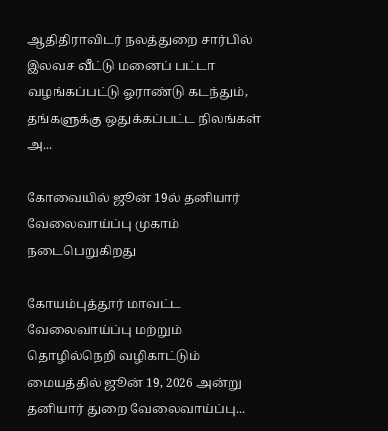ஆதிதிராவிடர் நலத்துறை சார்பில் இலவச வீட்டு மனைப் பட்டா வழங்கப்பட்டு ஓராண்டு கடந்தும், தங்களுக்கு ஒதுக்கப்பட்ட நிலங்கள் அ...

கோவையில் ஜூன் 19ல் தனியார் வேலைவாய்ப்பு முகாம் நடைபெறுகிறது

கோயம்புத்தூர் மாவட்ட வேலைவாய்ப்பு மற்றும் தொழில்நெறி வழிகாட்டும் மையத்தில் ஜூன் 19, 2026 அன்று தனியார் துறை வேலைவாய்ப்பு...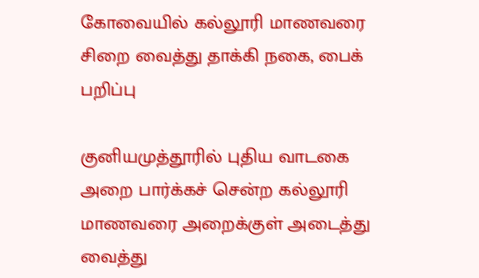கோவையில் கல்லூரி மாணவரை சிறை வைத்து தாக்கி நகை, பைக் பறிப்பு

குனியமுத்தூரில் புதிய வாடகை அறை பார்க்கச் சென்ற கல்லூரி மாணவரை அறைக்குள் அடைத்து வைத்து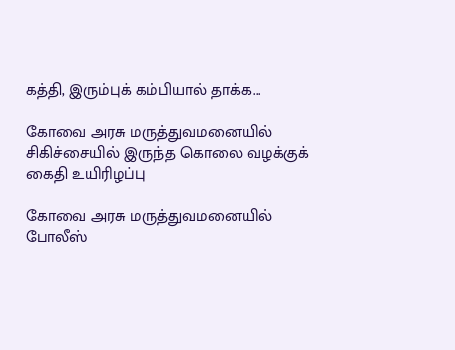கத்தி, இரும்புக் கம்பியால் தாக்க...

கோவை அரசு மருத்துவமனையில் சிகிச்சையில் இருந்த கொலை வழக்குக் கைதி உயிரிழப்பு

கோவை அரசு மருத்துவமனையில் போலீஸ்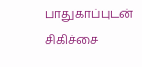பாதுகாப்புடன் சிகிச்சை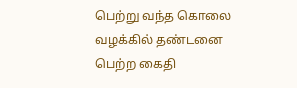பெற்று வந்த கொலை வழக்கில் தண்டனை பெற்ற கைதி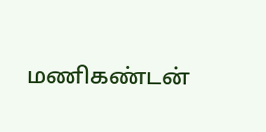மணிகண்டன்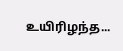உயிரிழந்த...